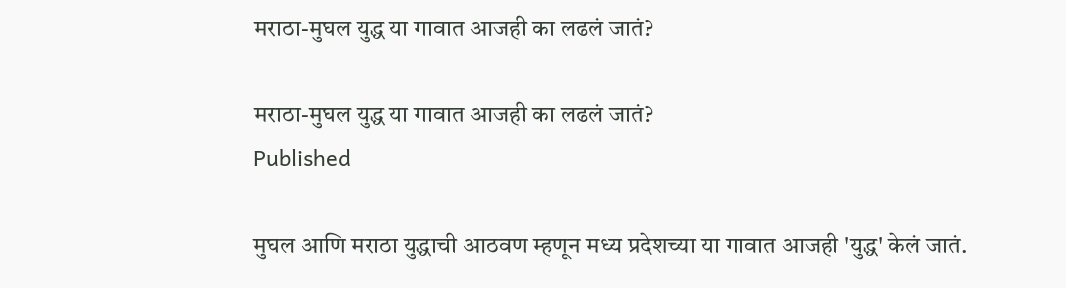मराठा-मुघल युद्ध या गावात आजही का लढलं जातं?

मराठा-मुघल युद्ध या गावात आजही का लढलं जातं?
Published

मुघल आणि मराठा युद्धाची आठवण म्हणून मध्य प्रदेशच्या या गावात आजही 'युद्ध' केलं जातं.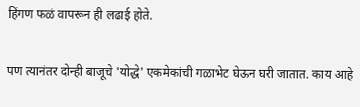हिंगण फळं वापरून ही लढाई होते.

पण त्यानंतर दोन्ही बाजूचे 'योद्धे' एकमेकांची गळाभेट घेऊन घरी जातात. काय आहे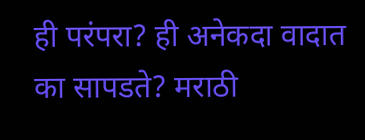ही परंपरा? ही अनेकदा वादात का सापडते? मराठी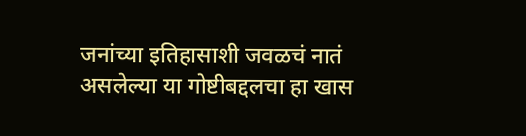जनांच्या इतिहासाशी जवळचं नातं असलेल्या या गोष्टीबद्दलचा हा खास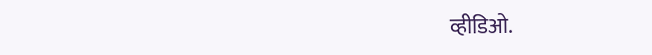व्हीडिओ.